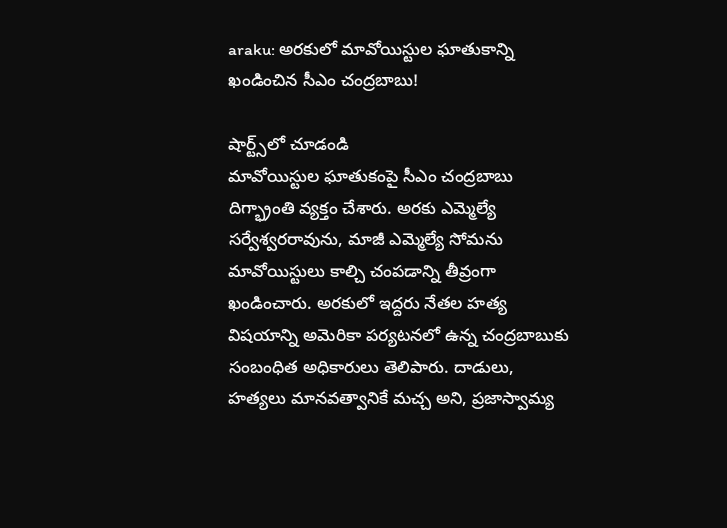araku: అరకులో మావోయిస్టుల ఘాతుకాన్ని ఖండించిన సీఎం చంద్రబాబు!

షార్ట్స్‌లో చూడండి
మావోయిస్టుల ఘాతుకంపై సీఎం చంద్రబాబు దిగ్భ్రాంతి వ్యక్తం చేశారు. అరకు ఎమ్మెల్యే సర్వేశ్వరరావును, మాజీ ఎమ్మెల్యే సోమను మావోయిస్టులు కాల్చి చంపడాన్ని తీవ్రంగా ఖండించారు. అరకులో ఇద్దరు నేతల హత్య విషయాన్ని అమెరికా పర్యటనలో ఉన్న చంద్రబాబుకు సంబంధిత అధికారులు తెలిపారు. దాడులు, హత్యలు మానవత్వానికే మచ్చ అని, ప్రజాస్వామ్య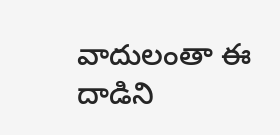వాదులంతా ఈ దాడిని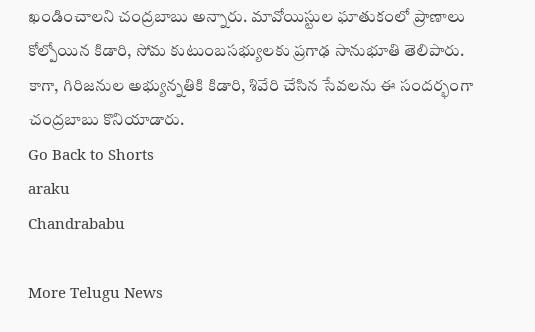ఖండించాలని చంద్రబాబు అన్నారు. మావోయిస్టుల ఘాతుకంలో ప్రాణాలు కోల్పోయిన కిడారి, సోమ కుటుంబసభ్యులకు ప్రగాఢ సానుభూతి తెలిపారు. కాగా, గిరిజనుల అభ్యున్నతికి కిడారి, శివేరి చేసిన సేవలను ఈ సందర్భంగా చంద్రబాబు కొనియాడారు.
Go Back to Shorts
araku
Chandrababu

More Telugu News